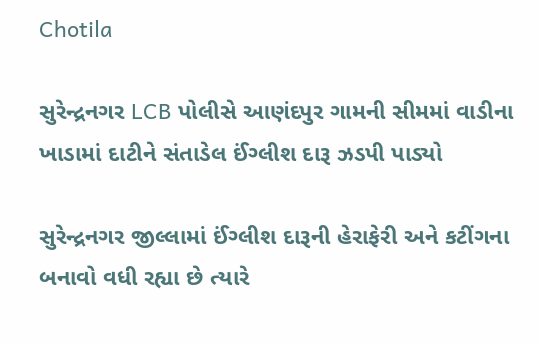Chotila

સુરેન્દ્રનગર LCB પોલીસે આણંદપુર ગામની સીમમાં વાડીના ખાડામાં દાટીને સંતાડેલ ઈંગ્લીશ દારૂ ઝડપી પાડ્યો

સુરેન્દ્રનગર જીલ્લામાં ઈંગ્લીશ દારૂની હેરાફેરી અને કટીંગના બનાવો વધી રહ્યા છે ત્યારે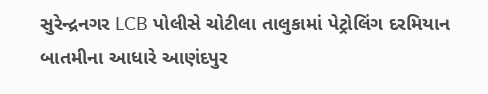સુરેન્દ્રનગર LCB પોલીસે ચોટીલા તાલુકામાં પેટ્રોલિંગ દરમિયાન બાતમીના આધારે આણંદપુર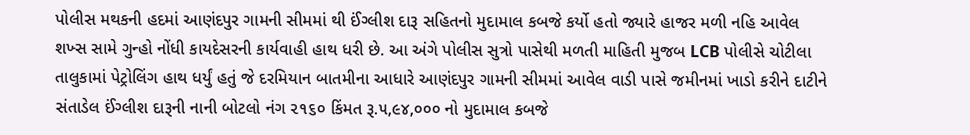પોલીસ મથકની હદમાં આણંદપુર ગામની સીમમાં થી ઈંગ્લીશ દારૂ સહિતનો મુદામાલ કબજે કર્યો હતો જ્યારે હાજર મળી નહિ આવેલ શખ્સ સામે ગુન્હો નોંધી કાયદેસરની કાર્યવાહી હાથ ધરી છે. આ અંગે પોલીસ સુત્રો પાસેથી મળતી માહિતી મુજબ LCB પોલીસે ચોટીલા તાલુકામાં પેટ્રોલિંગ હાથ ધર્યું હતું જે દરમિયાન બાતમીના આધારે આણંદપુર ગામની સીમમાં આવેલ વાડી પાસે જમીનમાં ખાડો કરીને દાટીને સંતાડેલ ઈંગ્લીશ દારૂની નાની બોટલો નંગ ૨૧૬૦ કિંમત રૂ.૫,૯૪,૦૦૦ નો મુદામાલ કબજે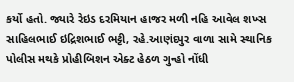કર્યો હતો. જ્યારે રેઇડ દરમિયાન હાજર મળી નહિ આવેલ શખ્સ સાહિલભાઈ ઇદ્રિશભાઈ ભટ્ટી, રહે.આણંદપુર વાળા સામે સ્થાનિક પોલીસ મથકે પ્રોહીબિશન એક્ટ હેઠળ ગુન્હો નોંધી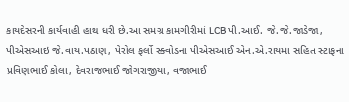કાયદેસરની કાર્યવાહી હાથ ધરી છે.આ સમગ્ર કામગીરીમાં LCB પી.આઈ. જે.જે.જાડેજા, પીએસઆઇ જે.વાય.પઠાણ, પેરોલ ફર્લો સ્ક્વોડના પીએસઆઈ એન.એ.રાયમા સહિત સ્ટાફના પ્રવિણભાઈ કોલા, દેવરાજભાઈ જોગરાજીયા, વજાભાઈ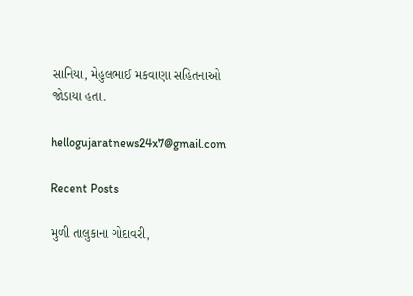સાનિયા, મેહુલભાઈ મકવાણા સહિતનાઓ જોડાયા હતા.

hellogujaratnews24x7@gmail.com

Recent Posts

મુળી તાલુકાના ગોદાવરી,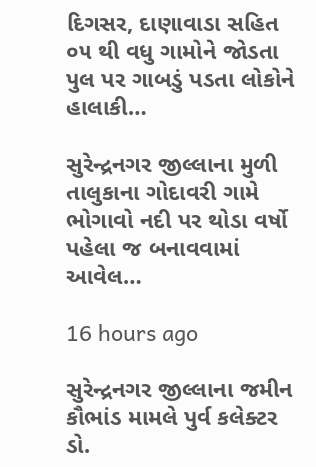દિગસર, દાણાવાડા સહિત ૦૫ થી વધુ ગામોને જોડતા પુલ પર ગાબડું પડતા લોકોને હાલાકી…

સુરેન્દ્રનગર જીલ્લાના મુળી તાલુકાના ગોદાવરી ગામે ભોગાવો નદી પર થોડા વર્ષો પહેલા જ બનાવવામાં આવેલ…

16 hours ago

સુરેન્દ્રનગર જીલ્લાના જમીન કૌભાંડ મામલે પુર્વ કલેક્ટર ડો.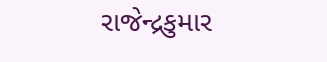રાજેન્દ્રકુમાર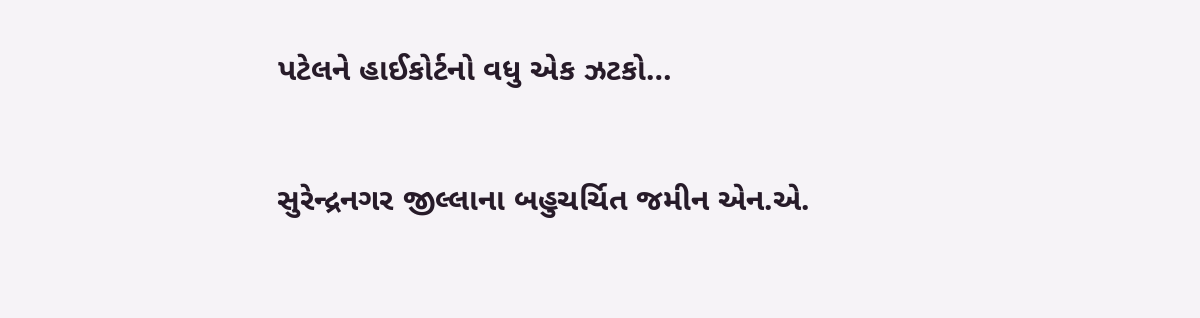પટેલને હાઈકોર્ટનો વધુ એક ઝટકો…

સુરેન્દ્રનગર જીલ્લાના બહુચર્ચિત જમીન એન.એ.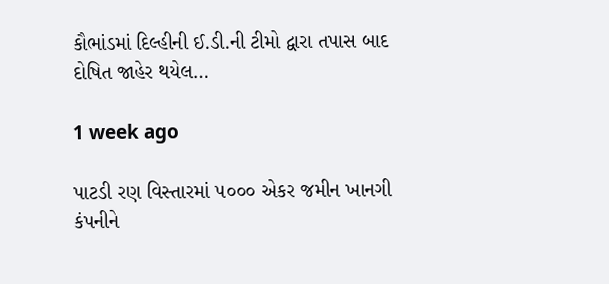કૌભાંડમાં દિલ્હીની ઈ.ડી.ની ટીમો દ્વારા તપાસ બાદ દોષિત જાહેર થયેલ…

1 week ago

પાટડી રણ વિસ્તારમાં ૫૦૦૦ એકર જમીન ખાનગી કંપનીને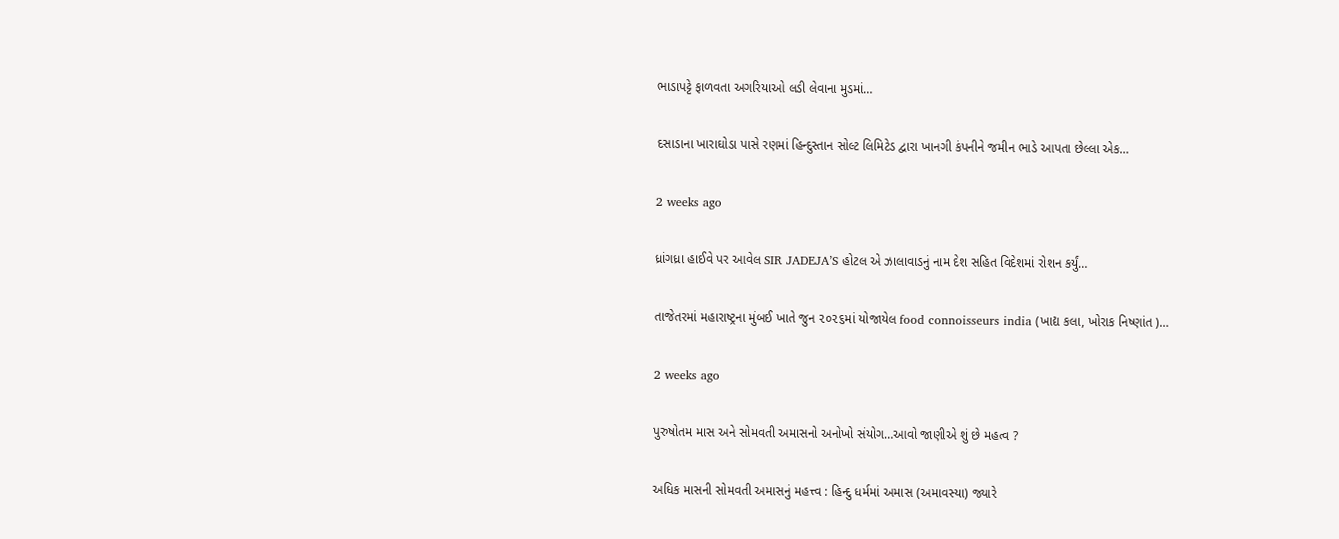ભાડાપટ્ટે ફાળવતા અગરિયાઓ લડી લેવાના મુડમાં…

દસાડાના ખારાઘોડા પાસે રણમાં હિન્દુસ્તાન સોલ્ટ લિમિટેડ દ્વારા ખાનગી કંપનીને જમીન ભાડે આપતા છેલ્લા એક…

2 weeks ago

ધ્રાંગધ્રા હાઈવે પર આવેલ SIR JADEJA’S હોટલ એ ઝાલાવાડનું નામ દેશ સહિત વિદેશમાં રોશન કર્યું…

તાજેતરમાં મહારાષ્ટ્રના મુંબઈ ખાતે જુન ૨૦૨૬માં યોજાયેલ food connoisseurs india (ખાદ્ય કલા, ખોરાક નિષ્ણાંત )…

2 weeks ago

પુરુષોતમ માસ અને સોમવતી અમાસનો અનોખો સંયોગ…આવો જાણીએ શું છે મહત્વ ?

અધિક માસની સોમવતી અમાસનું મહત્ત્વ : હિન્દુ ધર્મમાં અમાસ (અમાવસ્યા) જ્યારે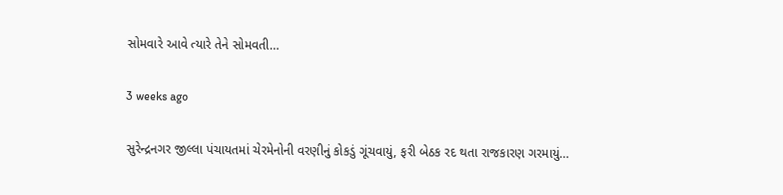સોમવારે આવે ત્યારે તેને સોમવતી…

3 weeks ago

સુરેન્દ્રનગર જીલ્લા પંચાયતમાં ચેરમેનોની વરણીનું કોકડું ગૂંચવાયું, ફરી બેઠક રદ થતા રાજકારણ ગરમાયું…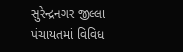સુરેન્દ્રનગર જીલ્લા પંચાયતમાં વિવિધ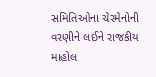સમિતિઓના ચેરમેનોની વરણીને લઈને રાજકીય માહોલ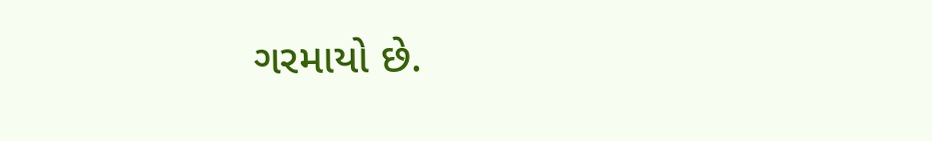ગરમાયો છે.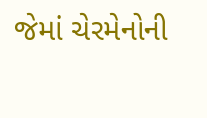જેમાં ચેરમેનોની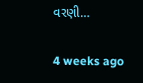વરણી…

4 weeks ago